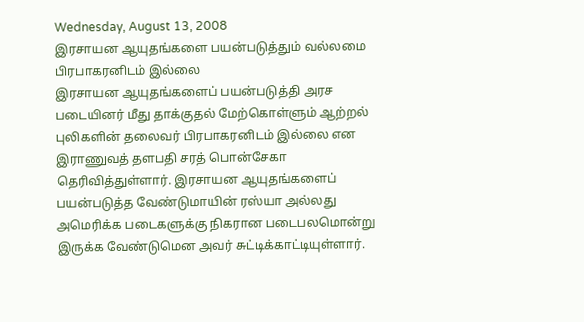Wednesday, August 13, 2008
இரசாயன ஆயுதங்களை பயன்படுத்தும் வல்லமை பிரபாகரனிடம் இல்லை
இரசாயன ஆயுதங்களைப் பயன்படுத்தி அரச படையினர் மீது தாக்குதல் மேற்கொள்ளும் ஆற்றல் புலிகளின் தலைவர் பிரபாகரனிடம் இல்லை என இராணுவத் தளபதி சரத் பொன்சேகா தெரிவித்துள்ளார். இரசாயன ஆயுதங்களைப் பயன்படுத்த வேண்டுமாயின் ரஸ்யா அல்லது அமெரிக்க படைகளுக்கு நிகரான படைபலமொன்று இருக்க வேண்டுமென அவர் சுட்டிக்காட்டியுள்ளார்.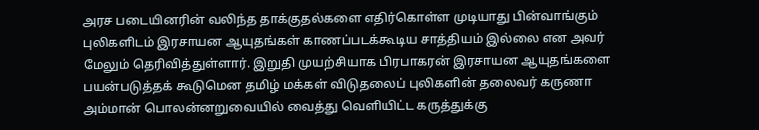அரச படையினரின் வலிந்த தாக்குதல்களை எதிர்கொள்ள முடியாது பின்வாங்கும் புலிகளிடம் இரசாயன ஆயுதங்கள் காணப்படக்கூடிய சாத்தியம் இல்லை என அவர் மேலும் தெரிவித்துள்ளார். இறுதி முயற்சியாக பிரபாகரன் இரசாயன ஆயுதங்களை பயன்படுத்தக் கூடுமென தமிழ் மக்கள் விடுதலைப் புலிகளின் தலைவர் கருணா அம்மான் பொலன்னறுவையில் வைத்து வெளியிட்ட கருத்துக்கு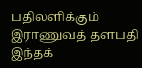பதிலளிக்கும் இராணுவத் தளபதி இந்தக்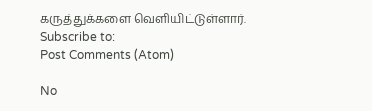கருத்துக்களை வெளியிட்டுள்ளார்.
Subscribe to:
Post Comments (Atom)

No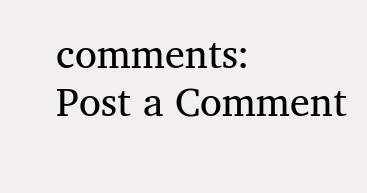comments:
Post a Comment